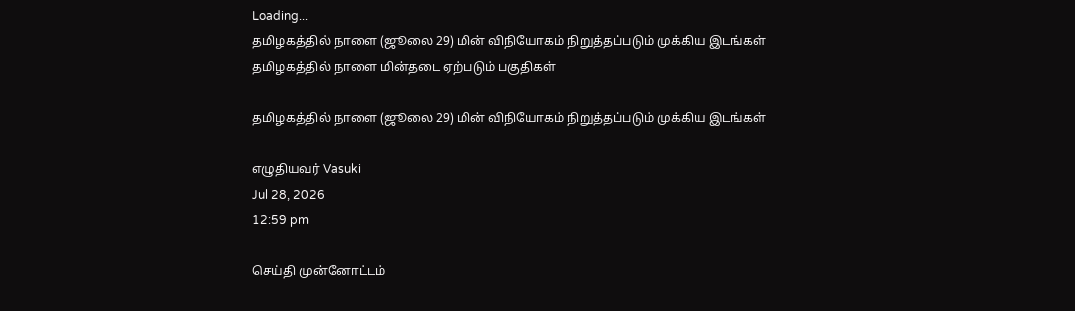Loading...
தமிழகத்தில் நாளை (ஜூலை 29) மின் விநியோகம் நிறுத்தப்படும் முக்கிய இடங்கள்
தமிழகத்தில் நாளை மின்தடை ஏற்படும் பகுதிகள்

தமிழகத்தில் நாளை (ஜூலை 29) மின் விநியோகம் நிறுத்தப்படும் முக்கிய இடங்கள்

எழுதியவர் Vasuki
Jul 28, 2026
12:59 pm

செய்தி முன்னோட்டம்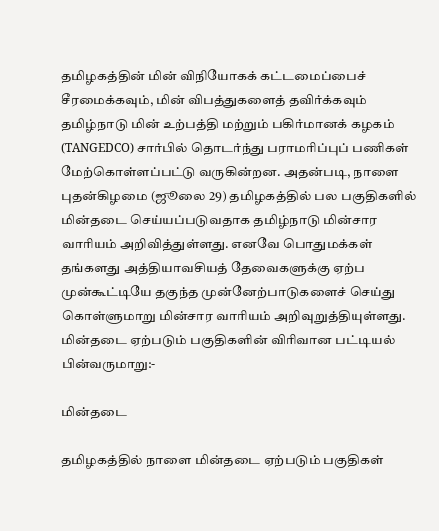தமிழகத்தின் மின் விநியோகக் கட்டமைப்பைச் சீரமைக்கவும், மின் விபத்துகளைத் தவிர்க்கவும் தமிழ்நாடு மின் உற்பத்தி மற்றும் பகிர்மானக் கழகம் (TANGEDCO) சார்பில் தொடர்ந்து பராமரிப்புப் பணிகள் மேற்கொள்ளப்பட்டு வருகின்றன. அதன்படி, நாளை புதன்கிழமை (ஜூலை 29) தமிழகத்தில் பல பகுதிகளில் மின்தடை செய்யப்படுவதாக தமிழ்நாடு மின்சார வாரியம் அறிவித்துள்ளது. எனவே பொதுமக்கள் தங்களது அத்தியாவசியத் தேவைகளுக்கு ஏற்ப முன்கூட்டியே தகுந்த முன்னேற்பாடுகளைச் செய்து கொள்ளுமாறு மின்சார வாரியம் அறிவுறுத்தியுள்ளது. மின்தடை ஏற்படும் பகுதிகளின் விரிவான பட்டியல் பின்வருமாறு:-

மின்தடை

தமிழகத்தில் நாளை மின்தடை ஏற்படும் பகுதிகள்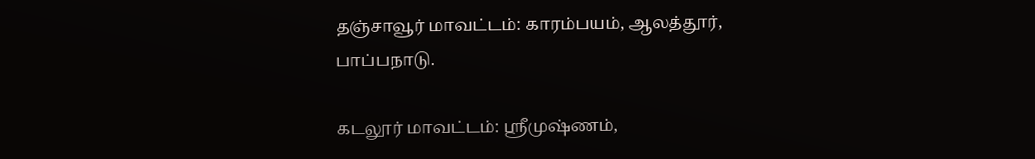தஞ்சாவூர் மாவட்டம்: காரம்பயம், ஆலத்தூர், பாப்பநாடு.

கடலூர் மாவட்டம்: ஸ்ரீமுஷ்ணம்,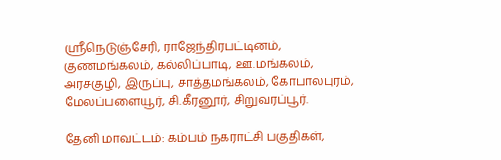ஸ்ரீநெடுஞ்சேரி, ராஜேந்திரபட்டினம், குணமங்கலம், கல்லிப்பாடி, ஊ.மங்கலம், அரசகுழி, இருப்பு, சாத்தமங்கலம், கோபாலபுரம், மேலப்பளையூர், சி.கீரனூர், சிறுவரப்பூர்.

தேனி மாவட்டம்: கம்பம் நகராட்சி பகுதிகள்,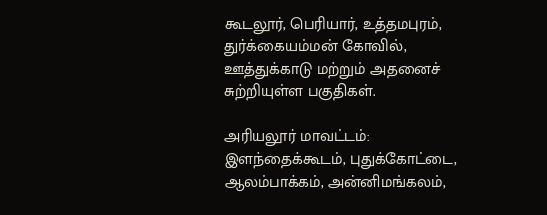கூடலூர், பெரியார், உத்தமபுரம், துர்க்கையம்மன் கோவில், ஊத்துக்காடு மற்றும் அதனைச் சுற்றியுள்ள பகுதிகள்.

அரியலூர் மாவட்டம்: இளந்தைக்கூடம், புதுக்கோட்டை, ஆலம்பாக்கம், அன்னிமங்கலம்,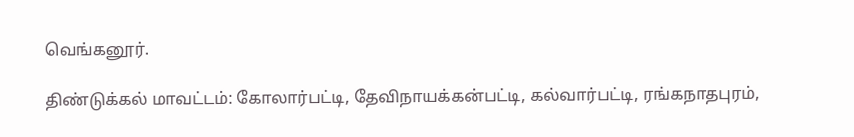வெங்கனூர்.

திண்டுக்கல் மாவட்டம்: கோலார்பட்டி, தேவிநாயக்கன்பட்டி, கல்வார்பட்டி, ரங்கநாதபுரம்,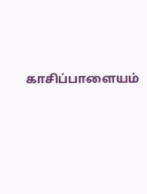காசிப்பாளையம்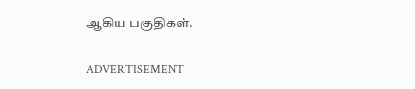ஆகிய பகுதிகள்.

ADVERTISEMENT